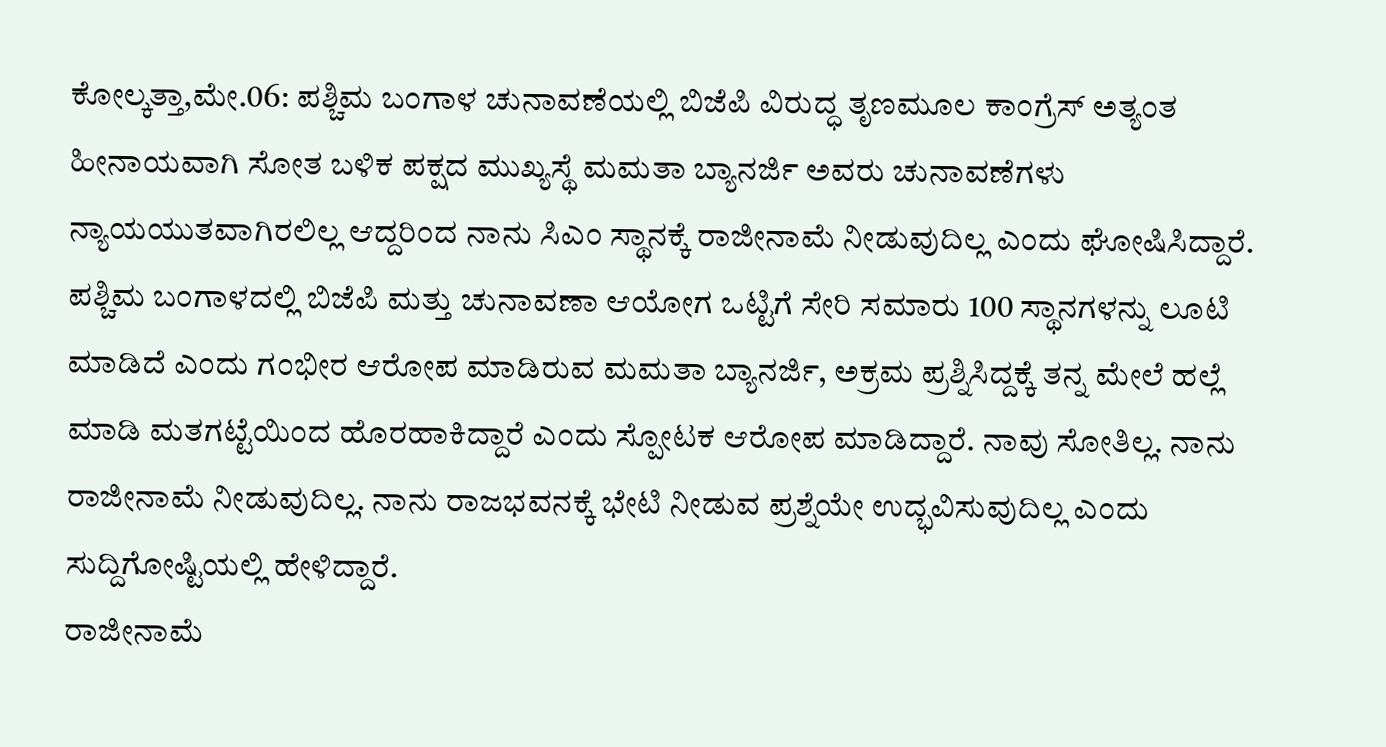ಕೋಲ್ಕತ್ತಾ,ಮೇ.06: ಪಶ್ಚಿಮ ಬಂಗಾಳ ಚುನಾವಣೆಯಲ್ಲಿ ಬಿಜೆಪಿ ವಿರುದ್ಧ ತೃಣಮೂಲ ಕಾಂಗ್ರೆಸ್ ಅತ್ಯಂತ ಹೀನಾಯವಾಗಿ ಸೋತ ಬಳಿಕ ಪಕ್ಷದ ಮುಖ್ಯಸ್ಥೆ ಮಮತಾ ಬ್ಯಾನರ್ಜಿ ಅವರು ಚುನಾವಣೆಗಳು ನ್ಯಾಯಯುತವಾಗಿರಲಿಲ್ಲ ಆದ್ದರಿಂದ ನಾನು ಸಿಎಂ ಸ್ಥಾನಕ್ಕೆ ರಾಜೀನಾಮೆ ನೀಡುವುದಿಲ್ಲ ಎಂದು ಘೋಷಿಸಿದ್ದಾರೆ.
ಪಶ್ಚಿಮ ಬಂಗಾಳದಲ್ಲಿ ಬಿಜೆಪಿ ಮತ್ತು ಚುನಾವಣಾ ಆಯೋಗ ಒಟ್ಟಿಗೆ ಸೇರಿ ಸಮಾರು 100 ಸ್ಥಾನಗಳನ್ನು ಲೂಟಿ ಮಾಡಿದೆ ಎಂದು ಗಂಭೀರ ಆರೋಪ ಮಾಡಿರುವ ಮಮತಾ ಬ್ಯಾನರ್ಜಿ, ಅಕ್ರಮ ಪ್ರಶ್ನಿಸಿದ್ದಕ್ಕೆ ತನ್ನ ಮೇಲೆ ಹಲ್ಲೆ ಮಾಡಿ ಮತಗಟ್ಟೆಯಿಂದ ಹೊರಹಾಕಿದ್ದಾರೆ ಎಂದು ಸ್ಪೋಟಕ ಆರೋಪ ಮಾಡಿದ್ದಾರೆ. ನಾವು ಸೋತಿಲ್ಲ. ನಾನು ರಾಜೀನಾಮೆ ನೀಡುವುದಿಲ್ಲ. ನಾನು ರಾಜಭವನಕ್ಕೆ ಭೇಟಿ ನೀಡುವ ಪ್ರಶ್ನೆಯೇ ಉದ್ಭವಿಸುವುದಿಲ್ಲ ಎಂದು ಸುದ್ದಿಗೋಷ್ಟಿಯಲ್ಲಿ ಹೇಳಿದ್ದಾರೆ.
ರಾಜೀನಾಮೆ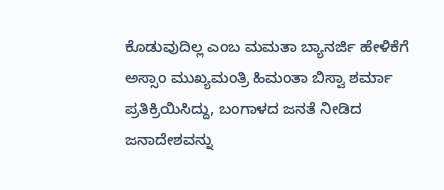ಕೊಡುವುದಿಲ್ಲ ಎಂಬ ಮಮತಾ ಬ್ಯಾನರ್ಜಿ ಹೇಳಿಕೆಗೆ ಅಸ್ಸಾಂ ಮುಖ್ಯಮಂತ್ರಿ ಹಿಮಂತಾ ಬಿಸ್ವಾ ಶರ್ಮಾ ಪ್ರತಿಕ್ರಿಯಿಸಿದ್ದು, ಬಂಗಾಳದ ಜನತೆ ನೀಡಿದ ಜನಾದೇಶವನ್ನು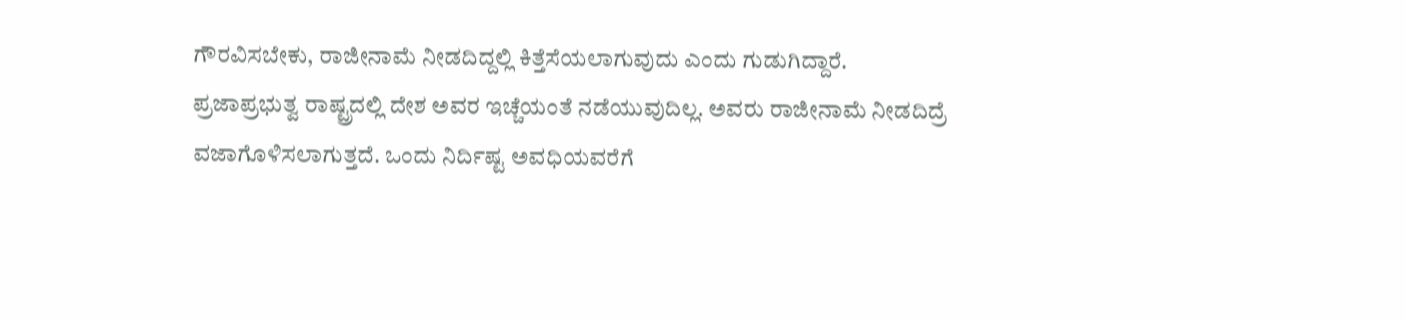ಗೌರವಿಸಬೇಕು, ರಾಜೀನಾಮೆ ನೀಡದಿದ್ದಲ್ಲಿ ಕಿತ್ತೆಸೆಯಲಾಗುವುದು ಎಂದು ಗುಡುಗಿದ್ದಾರೆ.
ಪ್ರಜಾಪ್ರಭುತ್ವ ರಾಷ್ಟ್ರದಲ್ಲಿ ದೇಶ ಅವರ ಇಚ್ಚೆಯಂತೆ ನಡೆಯುವುದಿಲ್ಲ. ಅವರು ರಾಜೀನಾಮೆ ನೀಡದಿದ್ರೆ ವಜಾಗೊಳಿಸಲಾಗುತ್ತದೆ. ಒಂದು ನಿರ್ದಿಷ್ಟ ಅವಧಿಯವರೆಗೆ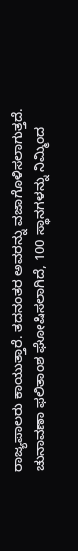ರಾಜ್ಯಪಾಲರು ಕಾಯುತ್ತಾರೆ. ತದನಂತರ ಅವರನ್ನು ವಜಾಗೊಳಿಸಲಾಗುತ್ತದೆ.
ಚುನಾವಣಾ ಫಲಿತಾಂಶ ಘೋಷಿಸಲಾಗಿದೆ, 100 ಸ್ಥಾನಗಳನ್ನು ನಿಮ್ಮಿಂದ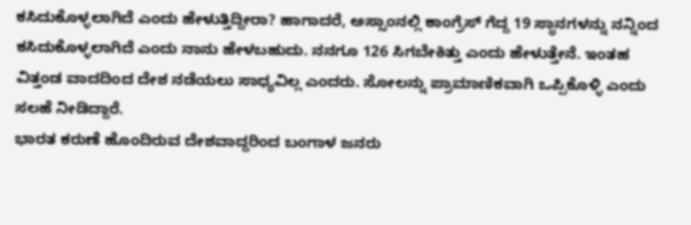ಕಸಿದುಕೊಳ್ಳಲಾಗಿದೆ ಎಂದು ಹೇಳುತ್ತಿದ್ದೀರಾ? ಹಾಗಾದರೆ, ಅಸ್ಸಾಂನಲ್ಲಿ ಕಾಂಗ್ರೆಸ್ ಗೆದ್ದ 19 ಸ್ಥಾನಗಳನ್ನು ನನ್ನಿಂದ ಕಸಿದುಕೊಳ್ಳಲಾಗಿದೆ ಎಂದು ನಾನು ಹೇಳಬಹುದು. ನನಗೂ 126 ಸಿಗಬೇಕಿತ್ತು ಎಂದು ಹೇಳುತ್ತೇನೆ. ಇಂತಹ ವಿತ್ತಂಡ ವಾದದಿಂದ ದೇಶ ನಡೆಯಲು ಸಾಧ್ಯವಿಲ್ಲ ಎಂದರು. ಸೋಲನ್ನು ಪ್ರಾಮಾಣಿಕವಾಗಿ ಒಪ್ಪಿಕೊಳ್ಳಿ ಎಂದು ಸಲಹೆ ನೀಡಿದ್ದಾರೆ.
ಭಾರತ ಕರುಣೆ ಹೊಂದಿರುವ ದೇಶವಾದ್ದರಿಂದ ಬಂಗಾಳ ಜನರು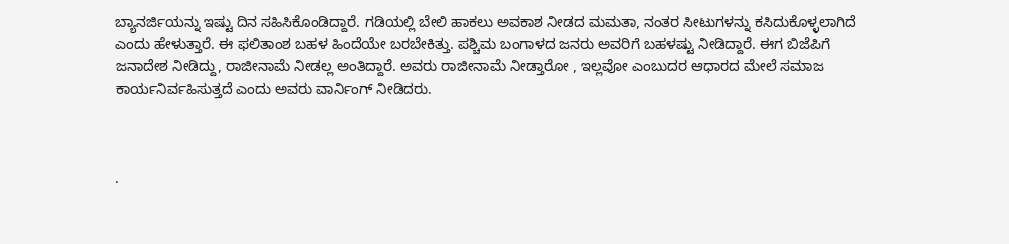ಬ್ಯಾನರ್ಜಿಯನ್ನು ಇಷ್ಟು ದಿನ ಸಹಿಸಿಕೊಂಡಿದ್ದಾರೆ. ಗಡಿಯಲ್ಲಿ ಬೇಲಿ ಹಾಕಲು ಅವಕಾಶ ನೀಡದ ಮಮತಾ, ನಂತರ ಸೀಟುಗಳನ್ನು ಕಸಿದುಕೊಳ್ಳಲಾಗಿದೆ ಎಂದು ಹೇಳುತ್ತಾರೆ. ಈ ಫಲಿತಾಂಶ ಬಹಳ ಹಿಂದೆಯೇ ಬರಬೇಕಿತ್ತು. ಪಶ್ಚಿಮ ಬಂಗಾಳದ ಜನರು ಅವರಿಗೆ ಬಹಳಷ್ಟು ನೀಡಿದ್ದಾರೆ. ಈಗ ಬಿಜೆಪಿಗೆ ಜನಾದೇಶ ನೀಡಿದ್ದು, ರಾಜೀನಾಮೆ ನೀಡಲ್ಲ ಅಂತಿದ್ದಾರೆ. ಅವರು ರಾಜೀನಾಮೆ ನೀಡ್ತಾರೋ , ಇಲ್ಲವೋ ಎಂಬುದರ ಆಧಾರದ ಮೇಲೆ ಸಮಾಜ ಕಾರ್ಯನಿರ್ವಹಿಸುತ್ತದೆ ಎಂದು ಅವರು ವಾರ್ನಿಂಗ್ ನೀಡಿದರು.



.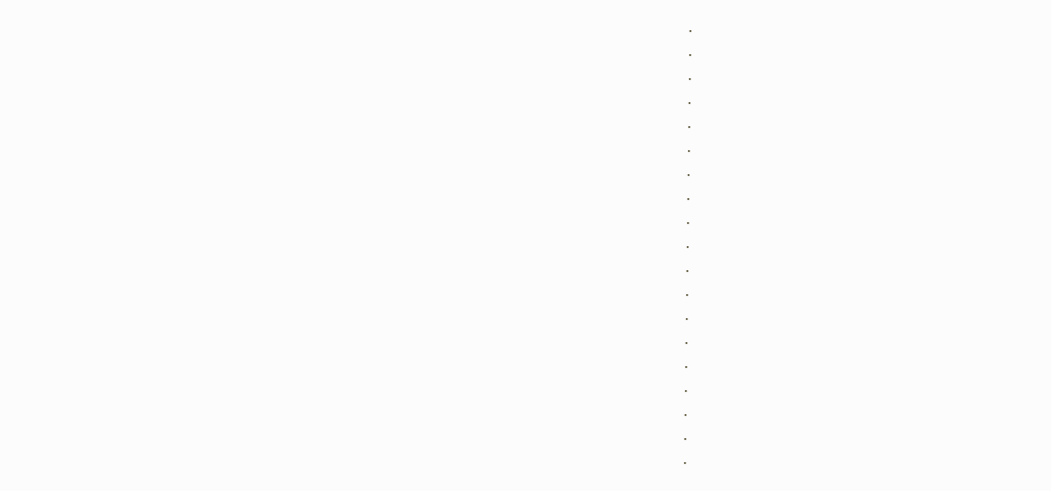.
.
.
.
.
.
.
.
.
.
.
.
.
.
.
.
.
.
.